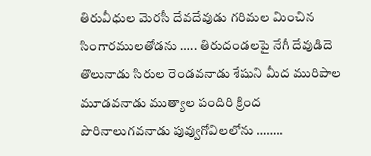తిరువీధుల మెరసీ దేవదేవుడు గరిమల మించిన సింగారములతోడను ….. తిరుదండలపై నేగీ దేవుడిదె తొలునాడు సిరుల రెండవనాడు శేషుని మీద మురిపాల మూడవనాడు ముత్యాల పందిరి క్రింద పొరినాలుగవనాడు పువ్వుగోవిలలోను ……..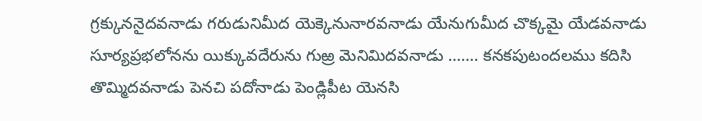గ్రక్కుననైదవనాడు గరుడునిమీద యెక్కెనునారవనాడు యేనుగుమీద చొక్కమై యేడవనాడు సూర్యప్రభలోనను యిక్కువదేరును గుఱ్ర మెనిమిదవనాడు ……. కనకపుటందలము కదిసి తొమ్మిదవనాడు పెనచి పదోనాడు పెండ్లిపీట యెనసి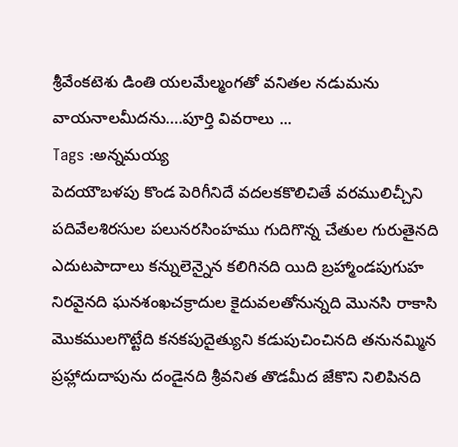శ్రీవేంకటెశు డింతి యలమేల్మంగతో వనితల నడుమను వాయనాలమీదను….పూర్తి వివరాలు ...
Tags :అన్నమయ్య
పెదయౌబళపు కొండ పెరిగీనిదే వదలకకొలిచితే వరములిచ్చీని పదివేలశిరసుల పలునరసింహము గుదిగొన్న చేతుల గురుతైనది ఎదుటపాదాలు కన్నులెన్నైన కలిగినది యిది బ్రహ్మాండపుగుహ నిరవైనది ఘనశంఖచక్రాదుల కైదువలతోనున్నది మొనసి రాకాసి మొకములగొట్టేది కనకపుదైత్యుని కడుపుచించినది తనునమ్మిన ప్రహ్లాదుదాపును దండైనది శ్రీవనిత తొడమీద జేకొని నిలిపినది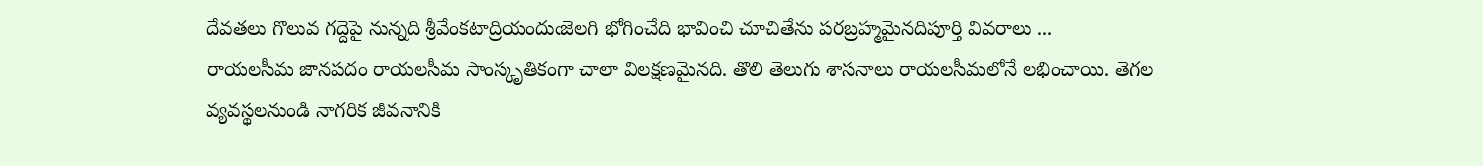దేవతలు గొలువ గద్దెపై నున్నది శ్రీవేంకటాద్రియందుఁజెలగి భోగించేది భావించి చూచితేను పరబ్రహ్మమైనదిపూర్తి వివరాలు ...
రాయలసీమ జానపదం రాయలసీమ సాంస్కృతికంగా చాలా విలక్షణమైనది. తొలి తెలుగు శాసనాలు రాయలసీమలోనే లభించాయి. తెగల వ్యవస్థలనుండి నాగరిక జీవనానికి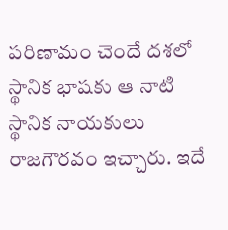పరిణామం చెందే దశలో స్థానిక భాషకు ఆ నాటి స్థానిక నాయకులు రాజగౌరవం ఇచ్చారు. ఇదే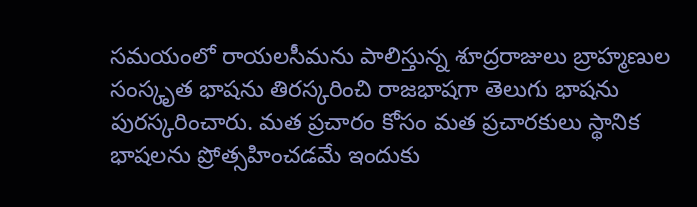సమయంలో రాయలసీమను పాలిస్తున్న శూద్రరాజులు బ్రాహ్మణుల సంస్కృత భాషను తిరస్కరించి రాజభాషగా తెలుగు భాషను పురస్కరించారు. మత ప్రచారం కోసం మత ప్రచారకులు స్థానిక భాషలను ప్రోత్సహించడమే ఇందుకు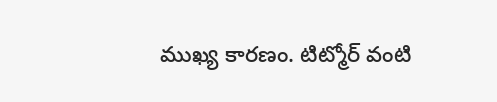ముఖ్య కారణం. టిట్మోర్ వంటి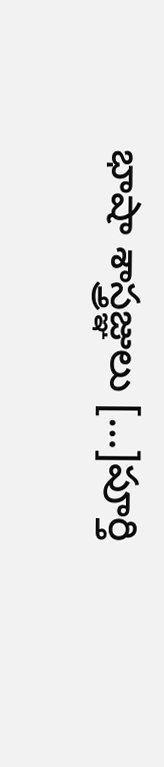భాషా శాస్త్రజ్ఞులు […]పూర్తి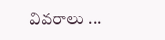వివరాలు ...